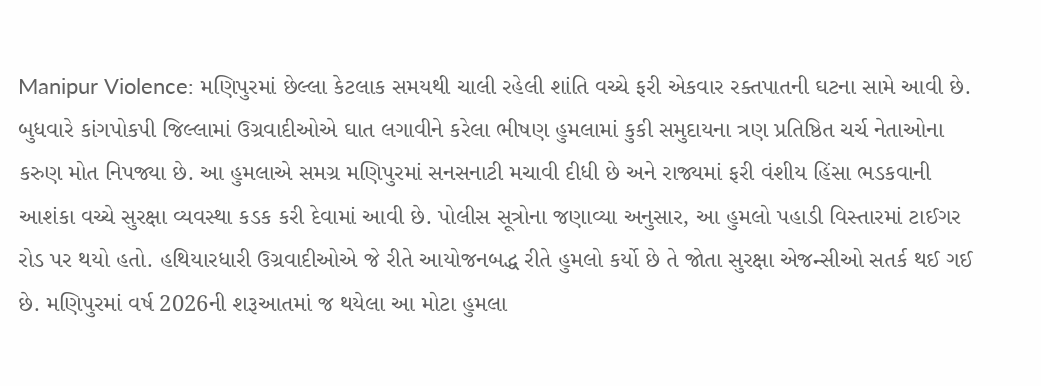Manipur Violence: મણિપુરમાં છેલ્લા કેટલાક સમયથી ચાલી રહેલી શાંતિ વચ્ચે ફરી એકવાર રક્તપાતની ઘટના સામે આવી છે. બુધવારે કાંગપોકપી જિલ્લામાં ઉગ્રવાદીઓએ ઘાત લગાવીને કરેલા ભીષણ હુમલામાં કુકી સમુદાયના ત્રણ પ્રતિષ્ઠિત ચર્ચ નેતાઓના કરુણ મોત નિપજ્યા છે. આ હુમલાએ સમગ્ર મણિપુરમાં સનસનાટી મચાવી દીધી છે અને રાજ્યમાં ફરી વંશીય હિંસા ભડકવાની આશંકા વચ્ચે સુરક્ષા વ્યવસ્થા કડક કરી દેવામાં આવી છે. પોલીસ સૂત્રોના જણાવ્યા અનુસાર, આ હુમલો પહાડી વિસ્તારમાં ટાઈગર રોડ પર થયો હતો. હથિયારધારી ઉગ્રવાદીઓએ જે રીતે આયોજનબદ્ધ રીતે હુમલો કર્યો છે તે જોતા સુરક્ષા એજન્સીઓ સતર્ક થઈ ગઈ છે. મણિપુરમાં વર્ષ 2026ની શરૂઆતમાં જ થયેલા આ મોટા હુમલા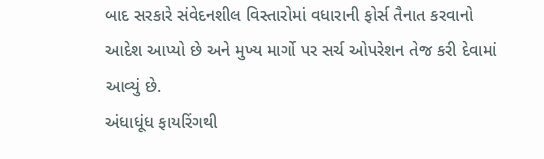બાદ સરકારે સંવેદનશીલ વિસ્તારોમાં વધારાની ફોર્સ તૈનાત કરવાનો આદેશ આપ્યો છે અને મુખ્ય માર્ગો પર સર્ચ ઓપરેશન તેજ કરી દેવામાં આવ્યું છે.
અંધાધૂંધ ફાયરિંગથી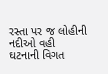રસ્તા પર જ લોહીની નદીઓ વહી
ઘટનાની વિગત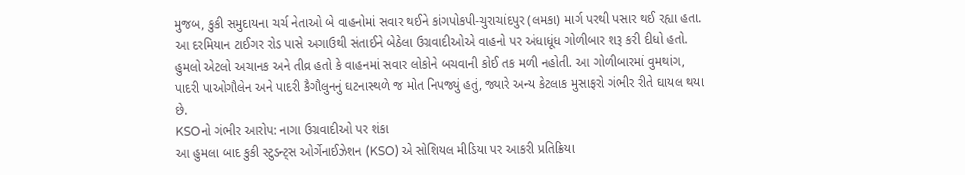મુજબ, કુકી સમુદાયના ચર્ચ નેતાઓ બે વાહનોમાં સવાર થઈને કાંગપોકપી-ચુરાચાંદપુર (લમકા) માર્ગ પરથી પસાર થઈ રહ્યા હતા. આ દરમિયાન ટાઈગર રોડ પાસે અગાઉથી સંતાઈને બેઠેલા ઉગ્રવાદીઓએ વાહનો પર અંધાધૂંધ ગોળીબાર શરૂ કરી દીધો હતો. હુમલો એટલો અચાનક અને તીવ્ર હતો કે વાહનમાં સવાર લોકોને બચવાની કોઈ તક મળી નહોતી. આ ગોળીબારમાં વુમથાંગ, પાદરી પાઓગૌલેન અને પાદરી કૈગૌલુનનું ઘટનાસ્થળે જ મોત નિપજ્યું હતું, જ્યારે અન્ય કેટલાક મુસાફરો ગંભીર રીતે ઘાયલ થયા છે.
KSOનો ગંભીર આરોપ: નાગા ઉગ્રવાદીઓ પર શંકા
આ હુમલા બાદ કુકી સ્ટુડન્ટ્સ ઓર્ગેનાઈઝેશન (KSO) એ સોશિયલ મીડિયા પર આકરી પ્રતિક્રિયા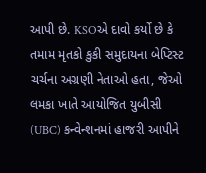આપી છે. KSOએ દાવો કર્યો છે કે તમામ મૃતકો કુકી સમુદાયના બેપ્ટિસ્ટ ચર્ચના અગ્રણી નેતાઓ હતા, જેઓ લમકા ખાતે આયોજિત યુબીસી (UBC) કન્વેન્શનમાં હાજરી આપીને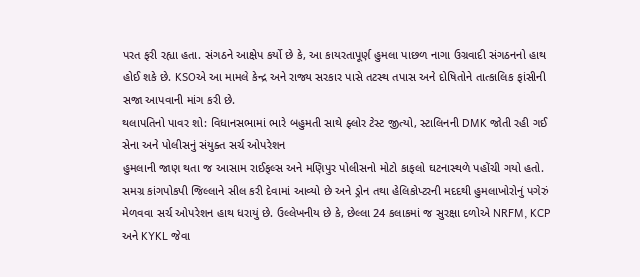પરત ફરી રહ્યા હતા. સંગઠને આક્ષેપ કર્યો છે કે, આ કાયરતાપૂર્ણ હુમલા પાછળ નાગા ઉગ્રવાદી સંગઠનનો હાથ હોઈ શકે છે. KSOએ આ મામલે કેન્દ્ર અને રાજ્ય સરકાર પાસે તટસ્થ તપાસ અને દોષિતોને તાત્કાલિક ફાંસીની સજા આપવાની માંગ કરી છે.
થલાપતિનો પાવર શો: વિધાનસભામાં ભારે બહુમતી સાથે ફ્લોર ટેસ્ટ જીત્યો, સ્ટાલિનની DMK જોતી રહી ગઈ
સેના અને પોલીસનું સંયુક્ત સર્ચ ઓપરેશન
હુમલાની જાણ થતા જ આસામ રાઈફલ્સ અને મણિપુર પોલીસનો મોટો કાફલો ઘટનાસ્થળે પહોંચી ગયો હતો. સમગ્ર કાંગપોકપી જિલ્લાને સીલ કરી દેવામાં આવ્યો છે અને ડ્રોન તથા હેલિકોપ્ટરની મદદથી હુમલાખોરોનું પગેરું મેળવવા સર્ચ ઓપરેશન હાથ ધરાયું છે. ઉલ્લેખનીય છે કે, છેલ્લા 24 કલાકમાં જ સુરક્ષા દળોએ NRFM, KCP અને KYKL જેવા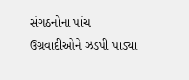સંગઠનોના પાંચ ઉગ્રવાદીઓને ઝડપી પાડ્યા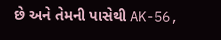છે અને તેમની પાસેથી AK-56,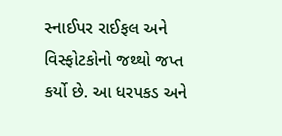સ્નાઈપર રાઈફલ અને વિસ્ફોટકોનો જથ્થો જપ્ત કર્યો છે. આ ધરપકડ અને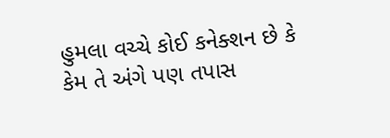હુમલા વચ્ચે કોઈ કનેક્શન છે કે કેમ તે અંગે પણ તપાસ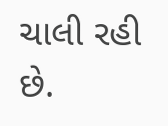ચાલી રહી છે.